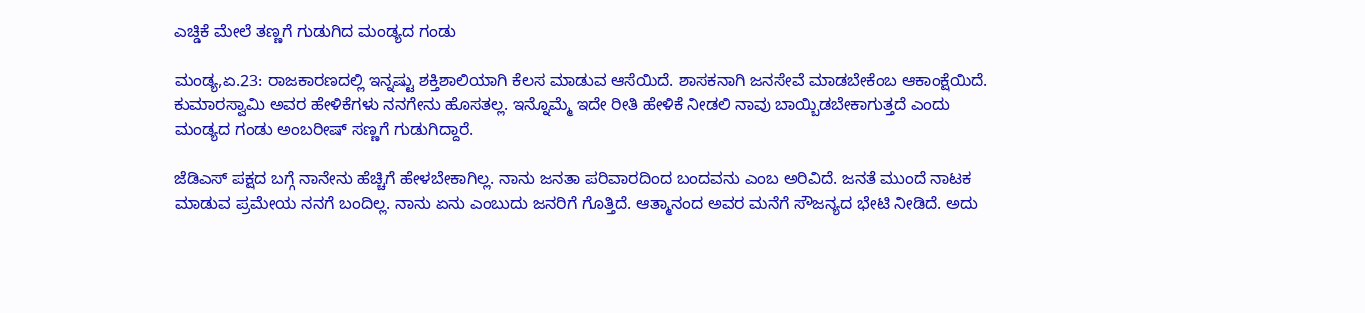ಎಚ್ಡಿಕೆ ಮೇಲೆ ತಣ್ಣಗೆ ಗುಡುಗಿದ ಮಂಡ್ಯದ ಗಂಡು

ಮಂಡ್ಯ,ಏ.23: ರಾಜಕಾರಣದಲ್ಲಿ ಇನ್ನಷ್ಟು ಶಕ್ತಿಶಾಲಿಯಾಗಿ ಕೆಲಸ ಮಾಡುವ ಆಸೆಯಿದೆ. ಶಾಸಕನಾಗಿ ಜನಸೇವೆ ಮಾಡಬೇಕೆಂಬ ಆಕಾಂಕ್ಷೆಯಿದೆ. ಕುಮಾರಸ್ವಾಮಿ ಅವರ ಹೇಳಿಕೆಗಳು ನನಗೇನು ಹೊಸತಲ್ಲ. ಇನ್ನೊಮ್ಮೆ ಇದೇ ರೀತಿ ಹೇಳಿಕೆ ನೀಡಲಿ ನಾವು ಬಾಯ್ಬಿಡಬೇಕಾಗುತ್ತದೆ ಎಂದು ಮಂಡ್ಯದ ಗಂಡು ಅಂಬರೀಷ್ ಸಣ್ಣಗೆ ಗುಡುಗಿದ್ದಾರೆ.

ಜೆಡಿಎಸ್ ಪಕ್ಷದ ಬಗ್ಗೆ ನಾನೇನು ಹೆಚ್ಚಿಗೆ ಹೇಳಬೇಕಾಗಿಲ್ಲ. ನಾನು ಜನತಾ ಪರಿವಾರದಿಂದ ಬಂದವನು ಎಂಬ ಅರಿವಿದೆ. ಜನತೆ ಮುಂದೆ ನಾಟಕ ಮಾಡುವ ಪ್ರಮೇಯ ನನಗೆ ಬಂದಿಲ್ಲ. ನಾನು ಏನು ಎಂಬುದು ಜನರಿಗೆ ಗೊತ್ತಿದೆ. ಆತ್ಮಾನಂದ ಅವರ ಮನೆಗೆ ಸೌಜನ್ಯದ ಭೇಟಿ ನೀಡಿದೆ. ಅದು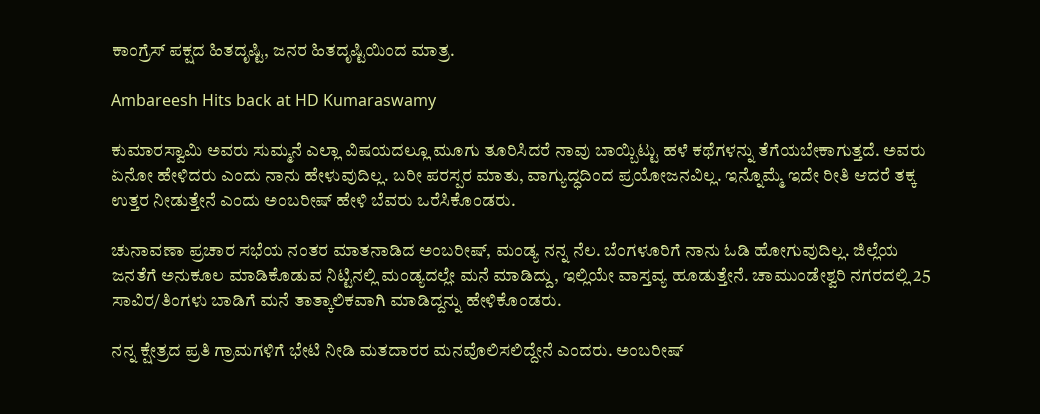ಕಾಂಗ್ರೆಸ್ ಪಕ್ಷದ ಹಿತದೃಷ್ಟಿ, ಜನರ ಹಿತದೃಷ್ಟಿಯಿಂದ ಮಾತ್ರ.

Ambareesh Hits back at HD Kumaraswamy

ಕುಮಾರಸ್ವಾಮಿ ಅವರು ಸುಮ್ಮನೆ ಎಲ್ಲಾ ವಿಷಯದಲ್ಲೂ ಮೂಗು ತೂರಿಸಿದರೆ ನಾವು ಬಾಯ್ಬಿಟ್ಟು ಹಳೆ ಕಥೆಗಳನ್ನು ತೆಗೆಯಬೇಕಾಗುತ್ತದೆ. ಅವರು ಏನೋ ಹೇಳಿದರು ಎಂದು ನಾನು ಹೇಳುವುದಿಲ್ಲ. ಬರೀ ಪರಸ್ಪರ ಮಾತು, ವಾಗ್ಯುದ್ಧದಿಂದ ಪ್ರಯೋಜನವಿಲ್ಲ. ಇನ್ನೊಮ್ಮೆ ಇದೇ ರೀತಿ ಆದರೆ ತಕ್ಕ ಉತ್ತರ ನೀಡುತ್ತೇನೆ ಎಂದು ಅಂಬರೀಷ್ ಹೇಳಿ ಬೆವರು ಒರೆಸಿಕೊಂಡರು.

ಚುನಾವಣಾ ಪ್ರಚಾರ ಸಭೆಯ ನಂತರ ಮಾತನಾಡಿದ ಅಂಬರೀಷ್, ಮಂಡ್ಯ ನನ್ನ ನೆಲ. ಬೆಂಗಳೂರಿಗೆ ನಾನು ಓಡಿ ಹೋಗುವುದಿಲ್ಲ. ಜಿಲ್ಲೆಯ ಜನತೆಗೆ ಅನುಕೂಲ ಮಾಡಿಕೊಡುವ ನಿಟ್ಟಿನಲ್ಲಿ ಮಂಡ್ಯದಲ್ಲೇ ಮನೆ ಮಾಡಿದ್ದು, ಇಲ್ಲಿಯೇ ವಾಸ್ತವ್ಯ ಹೂಡುತ್ತೇನೆ. ಚಾಮುಂಡೇಶ್ವರಿ ನಗರದಲ್ಲಿ 25 ಸಾವಿರ/ತಿಂಗಳು ಬಾಡಿಗೆ ಮನೆ ತಾತ್ಕಾಲಿಕವಾಗಿ ಮಾಡಿದ್ದನ್ನು ಹೇಳಿಕೊಂಡರು.

ನನ್ನ ಕ್ಷೇತ್ರದ ಪ್ರತಿ ಗ್ರಾಮಗಳಿಗೆ ಭೇಟಿ ನೀಡಿ ಮತದಾರರ ಮನವೊಲಿಸಲಿದ್ದೇನೆ ಎಂದರು. ಅಂಬರೀಷ್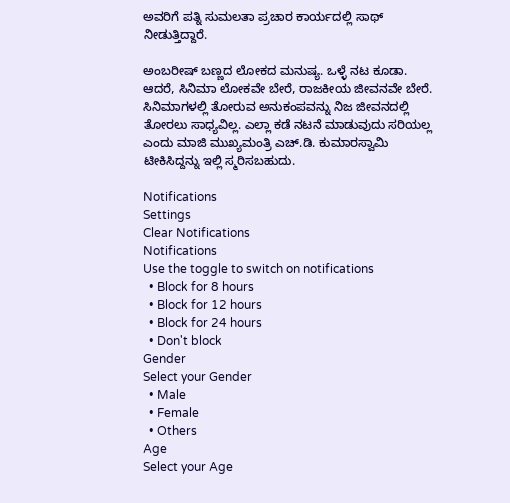ಅವರಿಗೆ ಪತ್ನಿ ಸುಮಲತಾ ಪ್ರಚಾರ ಕಾರ್ಯದಲ್ಲಿ ಸಾಥ್ ನೀಡುತ್ತಿದ್ದಾರೆ.

ಅಂಬರೀಷ್ ಬಣ್ಣದ ಲೋಕದ ಮನುಷ್ಯ. ಒಳ್ಳೆ ನಟ ಕೂಡಾ. ಆದರೆ, ಸಿನಿಮಾ ಲೋಕವೇ ಬೇರೆ, ರಾಜಕೀಯ ಜೀವನವೇ ಬೇರೆ. ಸಿನಿಮಾಗಳಲ್ಲಿ ತೋರುವ ಅನುಕಂಪವನ್ನು ನಿಜ ಜೀವನದಲ್ಲಿ ತೋರಲು ಸಾಧ್ಯವಿಲ್ಲ. ಎಲ್ಲಾ ಕಡೆ ನಟನೆ ಮಾಡುವುದು ಸರಿಯಲ್ಲ ಎಂದು ಮಾಜಿ ಮುಖ್ಯಮಂತ್ರಿ ಎಚ್.ಡಿ. ಕುಮಾರಸ್ವಾಮಿ ಟೀಕಿಸಿದ್ದನ್ನು ಇಲ್ಲಿ ಸ್ಮರಿಸಬಹುದು.

Notifications
Settings
Clear Notifications
Notifications
Use the toggle to switch on notifications
  • Block for 8 hours
  • Block for 12 hours
  • Block for 24 hours
  • Don't block
Gender
Select your Gender
  • Male
  • Female
  • Others
Age
Select your Age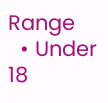Range
  • Under 18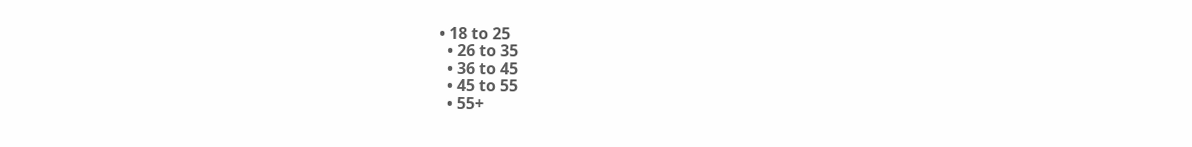• 18 to 25
  • 26 to 35
  • 36 to 45
  • 45 to 55
  • 55+